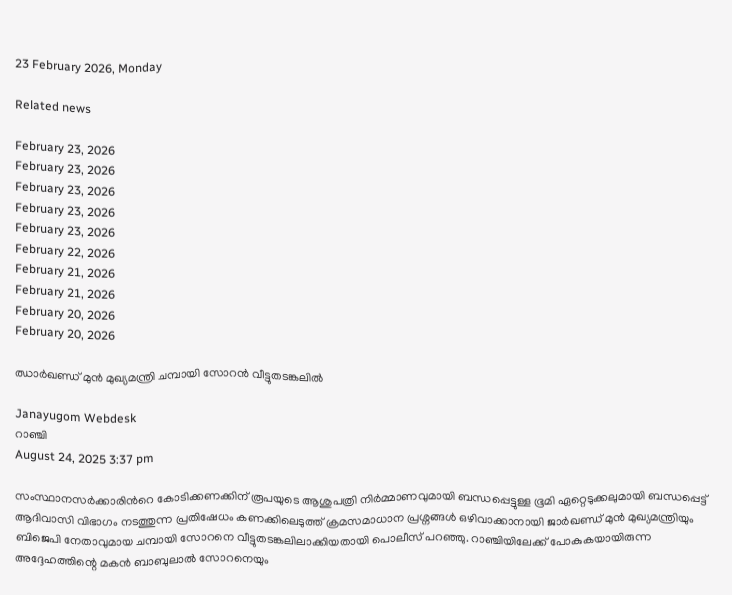23 February 2026, Monday

Related news

February 23, 2026
February 23, 2026
February 23, 2026
February 23, 2026
February 23, 2026
February 22, 2026
February 21, 2026
February 21, 2026
February 20, 2026
February 20, 2026

ഝാർഖണ്ഡ് മുൻ മുഖ്യമന്ത്രി ചമ്പായി സോറൻ വീട്ടുതടങ്കലിൽ

Janayugom Webdesk
റാഞ്ചി
August 24, 2025 3:37 pm

സംസ്ഥാനസർക്കാരിൻറെ കോടിക്കണക്കിന് രൂപയുടെ ആശുപത്രി നിർമ്മാണവുമായി ബന്ധപ്പെട്ടുള്ള ഭൂമി ഏറ്റെടുക്കലുമായി ബന്ധപ്പെട്ട് ആദിവാസി വിഭാഗം നടത്തുന്ന പ്രതിഷേധം കണക്കിലെടുത്ത് ക്രമസമാധാന പ്രശ്നങ്ങൾ ഒഴിവാക്കാനായി ജാർഖണ്ഡ് മുൻ മുഖ്യമന്ത്രിയും ബിജെപി നേതാവുമായ ചമ്പായി സോറനെ വീട്ടുതടങ്കലിലാക്കിയതായി പൊലീസ് പറഞ്ഞു. റാഞ്ചിയിലേക്ക് പോകുകയായിരുന്ന അദ്ദേഹത്തിന്റെ മകൻ ബാബുലാൽ സോറനെയും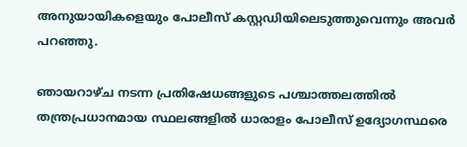അനുയായികളെയും പോലീസ് കസ്റ്റഡിയിലെടുത്തുവെന്നും അവർ പറഞ്ഞു.

ഞായറാഴ്ച നടന്ന പ്രതിഷേധങ്ങളുടെ പശ്ചാത്തലത്തിൽ തന്ത്രപ്രധാനമായ സ്ഥലങ്ങളിൽ ധാരാളം പോലീസ് ഉദ്യോഗസ്ഥരെ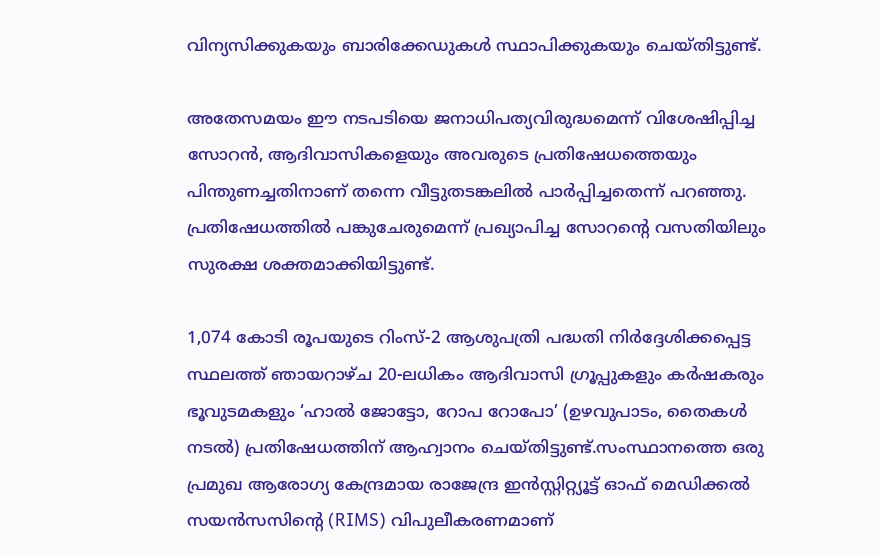വിന്യസിക്കുകയും ബാരിക്കേഡുകൾ സ്ഥാപിക്കുകയും ചെയ്തിട്ടുണ്ട്.

അതേസമയം ഈ നടപടിയെ ജനാധിപത്യവിരുദ്ധമെന്ന് വിശേഷിപ്പിച്ച സോറൻ, ആദിവാസികളെയും അവരുടെ പ്രതിഷേധത്തെയും പിന്തുണച്ചതിനാണ് തന്നെ വീട്ടുതടങ്കലിൽ പാർപ്പിച്ചതെന്ന് പറഞ്ഞു. പ്രതിഷേധത്തിൽ പങ്കുചേരുമെന്ന് പ്രഖ്യാപിച്ച സോറന്റെ വസതിയിലും സുരക്ഷ ശക്തമാക്കിയിട്ടുണ്ട്.

1,074 കോടി രൂപയുടെ റിംസ്-2 ആശുപത്രി പദ്ധതി നിർദ്ദേശിക്കപ്പെട്ട സ്ഥലത്ത് ഞായറാഴ്ച 20-ലധികം ആദിവാസി ഗ്രൂപ്പുകളും കർഷകരും ഭൂവുടമകളും ‘ഹാൽ ജോട്ടോ, റോപ റോപോ’ (ഉഴവുപാടം, തൈകൾ നടൽ) പ്രതിഷേധത്തിന് ആഹ്വാനം ചെയ്തിട്ടുണ്ട്.സംസ്ഥാനത്തെ ഒരു പ്രമുഖ ആരോഗ്യ കേന്ദ്രമായ രാജേന്ദ്ര ഇൻസ്റ്റിറ്റ്യൂട്ട് ഓഫ് മെഡിക്കൽ സയൻസസിന്റെ (RIMS) വിപുലീകരണമാണ്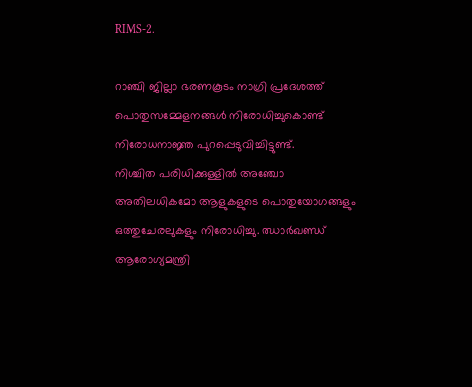RIMS‑2.

റാഞ്ചി ജില്ലാ ഭരണകൂടം നാഗ്രി പ്രദേശത്ത് പൊതുസമ്മേളനങ്ങൾ നിരോധിച്ചുകൊണ്ട് നിരോധനാജ്ഞ പുറപ്പെടുവിച്ചിട്ടുണ്ട്.
നിശ്ചിത പരിധിക്കുള്ളിൽ അഞ്ചോ അതിലധികമോ ആളുകളുടെ പൊതുയോഗങ്ങളും ഒത്തുചേരലുകളും നിരോധിച്ചു. ഝാർഖണ്ഡ് ആരോഗ്യമന്ത്രി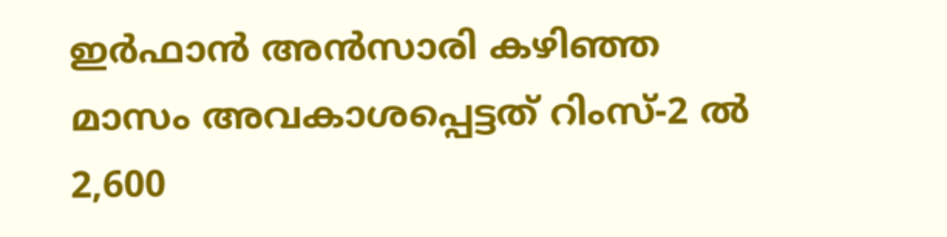ഇർഫാൻ അൻസാരി കഴിഞ്ഞ മാസം അവകാശപ്പെട്ടത് റിംസ്-2 ൽ 2,600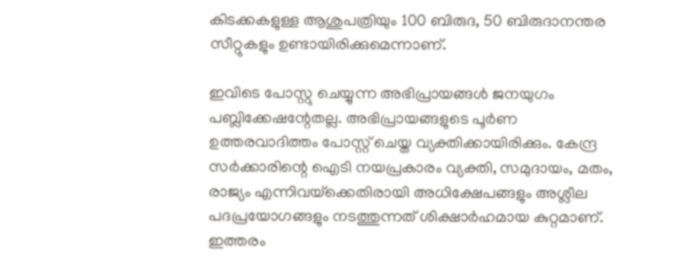കിടക്കകളുള്ള ആശുപത്രിയും 100 ബിരുദ, 50 ബിരുദാനന്തര സീറ്റുകളും ഉണ്ടായിരിക്കുമെന്നാണ്.

ഇവിടെ പോസ്റ്റു ചെയ്യുന്ന അഭിപ്രായങ്ങള്‍ ജനയുഗം പബ്ലിക്കേഷന്റേതല്ല. അഭിപ്രായങ്ങളുടെ പൂര്‍ണ ഉത്തരവാദിത്തം പോസ്റ്റ് ചെയ്ത വ്യക്തിക്കായിരിക്കും. കേന്ദ്ര സര്‍ക്കാരിന്റെ ഐടി നയപ്രകാരം വ്യക്തി, സമുദായം, മതം, രാജ്യം എന്നിവയ്‌ക്കെതിരായി അധിക്ഷേപങ്ങളും അശ്ലീല പദപ്രയോഗങ്ങളും നടത്തുന്നത് ശിക്ഷാര്‍ഹമായ കുറ്റമാണ്. ഇത്തരം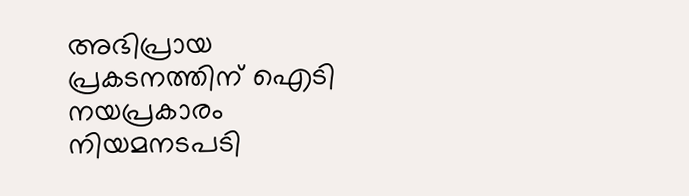അഭിപ്രായ പ്രകടനത്തിന് ഐടി നയപ്രകാരം നിയമനടപടി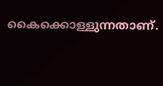കൈക്കൊള്ളുന്നതാണ്.